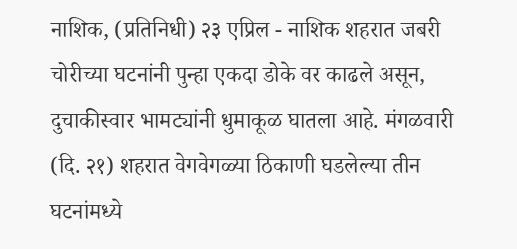नाशिक, (प्रतिनिधी) २३ एप्रिल - नाशिक शहरात जबरी चोरीच्या घटनांनी पुन्हा एकदा डोके वर काढले असून, दुचाकीस्वार भामट्यांनी धुमाकूळ घातला आहे. मंगळवारी (दि. २१) शहरात वेगवेगळ्या ठिकाणी घडलेल्या तीन घटनांमध्ये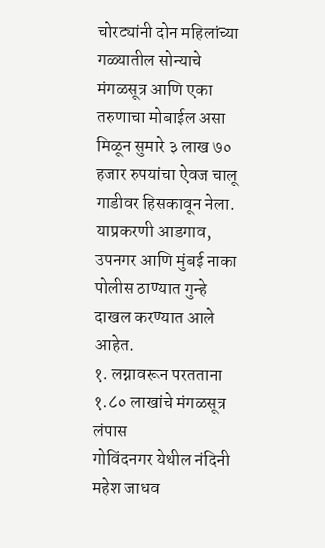चोरट्यांनी दोन महिलांच्या गळ्यातील सोन्याचे मंगळसूत्र आणि एका तरुणाचा मोबाईल असा मिळून सुमारे ३ लाख ७० हजार रुपयांचा ऐवज चालू गाडीवर हिसकावून नेला. याप्रकरणी आडगाव, उपनगर आणि मुंबई नाका पोलीस ठाण्यात गुन्हे दाखल करण्यात आले आहेत.
१. लग्नावरून परतताना १.८० लाखांचे मंगळसूत्र लंपास
गोविंदनगर येथील नंदिनी महेश जाधव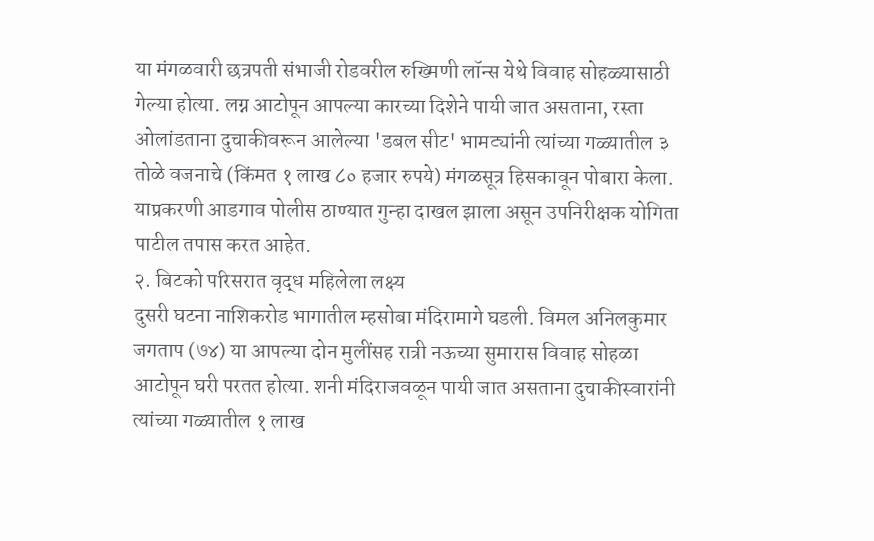या मंगळवारी छत्रपती संभाजी रोडवरील रुख्मिणी लॉन्स येथे विवाह सोहळ्यासाठी गेल्या होत्या. लग्न आटोपून आपल्या कारच्या दिशेने पायी जात असताना, रस्ता ओलांडताना दुचाकीवरून आलेल्या 'डबल सीट' भामट्यांनी त्यांच्या गळ्यातील ३ तोळे वजनाचे (किंमत १ लाख ८० हजार रुपये) मंगळसूत्र हिसकावून पोबारा केला. याप्रकरणी आडगाव पोलीस ठाण्यात गुन्हा दाखल झाला असून उपनिरीक्षक योगिता पाटील तपास करत आहेत.
२. बिटको परिसरात वृद्ध महिलेला लक्ष्य
दुसरी घटना नाशिकरोड भागातील म्हसोबा मंदिरामागे घडली. विमल अनिलकुमार जगताप (७४) या आपल्या दोन मुलींसह रात्री नऊच्या सुमारास विवाह सोहळा आटोपून घरी परतत होत्या. शनी मंदिराजवळून पायी जात असताना दुचाकीस्वारांनी त्यांच्या गळ्यातील १ लाख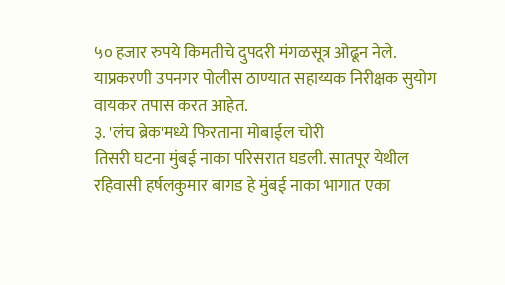५० हजार रुपये किमतीचे दुपदरी मंगळसूत्र ओढून नेले. याप्रकरणी उपनगर पोलीस ठाण्यात सहाय्यक निरीक्षक सुयोग वायकर तपास करत आहेत.
३. 'लंच ब्रेक'मध्ये फिरताना मोबाईल चोरी
तिसरी घटना मुंबई नाका परिसरात घडली. सातपूर येथील रहिवासी हर्षलकुमार बागड हे मुंबई नाका भागात एका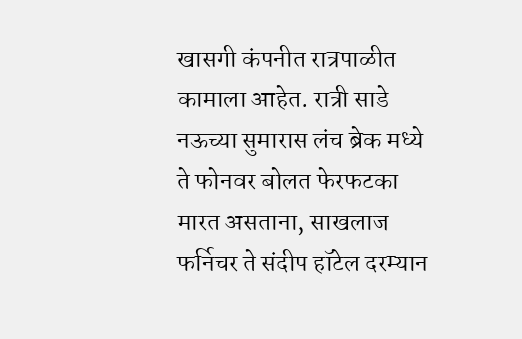खासगी कंपनीत रात्रपाळीत कामाला आहेत. रात्री साडे नऊच्या सुमारास लंच ब्रेक मध्ये ते फोनवर बोलत फेरफटका मारत असताना, साखलाज फर्निचर ते संदीप हॉटेल दरम्यान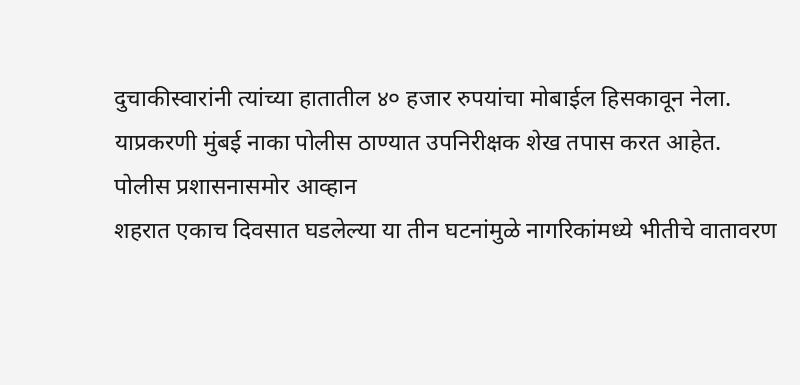दुचाकीस्वारांनी त्यांच्या हातातील ४० हजार रुपयांचा मोबाईल हिसकावून नेला. याप्रकरणी मुंबई नाका पोलीस ठाण्यात उपनिरीक्षक शेख तपास करत आहेत.
पोलीस प्रशासनासमोर आव्हान
शहरात एकाच दिवसात घडलेल्या या तीन घटनांमुळे नागरिकांमध्ये भीतीचे वातावरण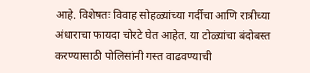आहे. विशेषतः विवाह सोहळ्यांच्या गर्दीचा आणि रात्रीच्या अंधाराचा फायदा चोरटे घेत आहेत. या टोळ्यांचा बंदोबस्त करण्यासाठी पोलिसांनी गस्त वाढवण्याची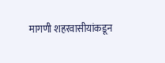मागणी शहरवासीयांकडून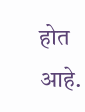होत आहे.